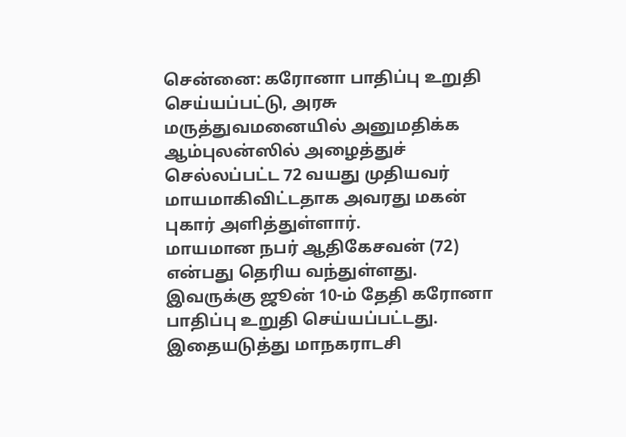சென்னை: கரோனா பாதிப்பு உறுதி செய்யப்பட்டு, அரசு மருத்துவமனையில் அனுமதிக்க ஆம்புலன்ஸில் அழைத்துச் செல்லப்பட்ட 72 வயது முதியவர் மாயமாகிவிட்டதாக அவரது மகன் புகார் அளித்துள்ளார்.
மாயமான நபர் ஆதிகேசவன் (72) என்பது தெரிய வந்துள்ளது. இவருக்கு ஜூன் 10-ம் தேதி கரோனா பாதிப்பு உறுதி செய்யப்பட்டது. இதையடுத்து மாநகராடசி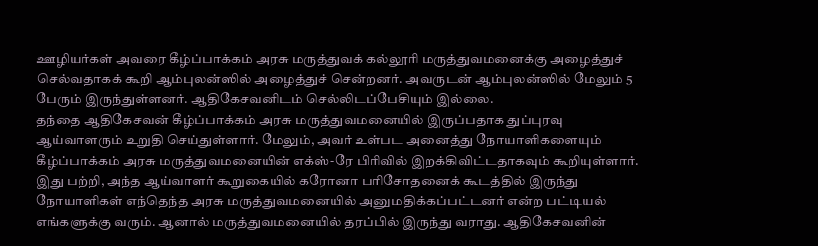ஊழியர்கள் அவரை கீழ்ப்பாக்கம் அரசு மருத்துவக் கல்லூரி மருத்துவமனைக்கு அழைத்துச் செல்வதாகக் கூறி ஆம்புலன்ஸில் அழைத்துச் சென்றனர். அவருடன் ஆம்புலன்ஸில் மேலும் 5 பேரும் இருந்துள்ளனர். ஆதிகேசவனிடம் செல்லிடப்பேசியும் இல்லை.
தந்தை ஆதிகேசவன் கீழ்ப்பாக்கம் அரசு மருத்துவமனையில் இருப்பதாக துப்புரவு ஆய்வாளரும் உறுதி செய்துள்ளார். மேலும், அவர் உள்பட அனைத்து நோயாளிகளையும் கீழ்ப்பாக்கம் அரசு மருத்துவமனையின் எக்ஸ்-ரே பிரிவில் இறக்கிவிட்டதாகவும் கூறியுள்ளார்.
இது பற்றி, அந்த ஆய்வாளர் கூறுகையில் கரோனா பரிசோதனைக் கூடத்தில் இருந்து நோயாளிகள் எந்தெந்த அரசு மருத்துவமனையில் அனுமதிக்கப்பட்டனர் என்ற பட்டியல் எங்களுக்கு வரும். ஆனால் மருத்துவமனையில் தரப்பில் இருந்து வராது. ஆதிகேசவனின்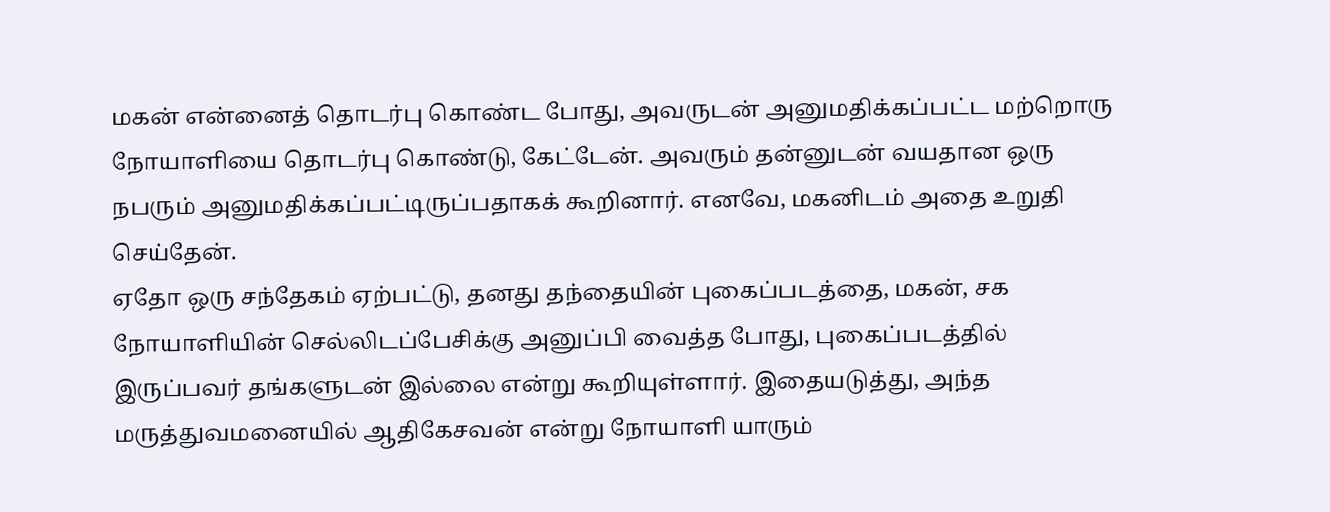மகன் என்னைத் தொடர்பு கொண்ட போது, அவருடன் அனுமதிக்கப்பட்ட மற்றொரு நோயாளியை தொடர்பு கொண்டு, கேட்டேன். அவரும் தன்னுடன் வயதான ஒரு நபரும் அனுமதிக்கப்பட்டிருப்பதாகக் கூறினார். எனவே, மகனிடம் அதை உறுதி செய்தேன்.
ஏதோ ஒரு சந்தேகம் ஏற்பட்டு, தனது தந்தையின் புகைப்படத்தை, மகன், சக நோயாளியின் செல்லிடப்பேசிக்கு அனுப்பி வைத்த போது, புகைப்படத்தில் இருப்பவர் தங்களுடன் இல்லை என்று கூறியுள்ளார். இதையடுத்து, அந்த மருத்துவமனையில் ஆதிகேசவன் என்று நோயாளி யாரும்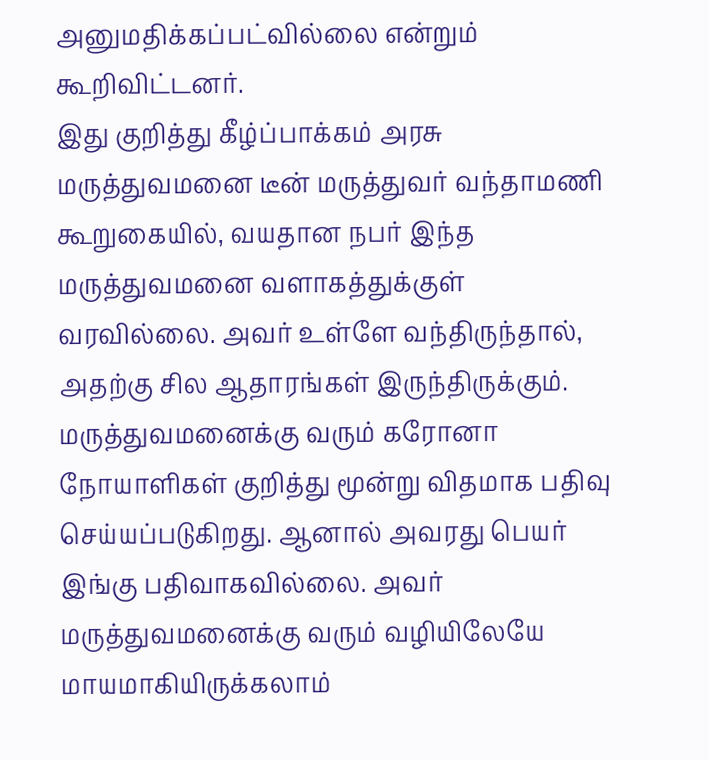அனுமதிக்கப்பட்வில்லை என்றும் கூறிவிட்டனர்.
இது குறித்து கீழ்ப்பாக்கம் அரசு மருத்துவமனை டீன் மருத்துவர் வந்தாமணி கூறுகையில், வயதான நபர் இந்த மருத்துவமனை வளாகத்துக்குள் வரவில்லை. அவர் உள்ளே வந்திருந்தால், அதற்கு சில ஆதாரங்கள் இருந்திருக்கும். மருத்துவமனைக்கு வரும் கரோனா நோயாளிகள் குறித்து மூன்று விதமாக பதிவு செய்யப்படுகிறது. ஆனால் அவரது பெயர் இங்கு பதிவாகவில்லை. அவர் மருத்துவமனைக்கு வரும் வழியிலேயே மாயமாகியிருக்கலாம்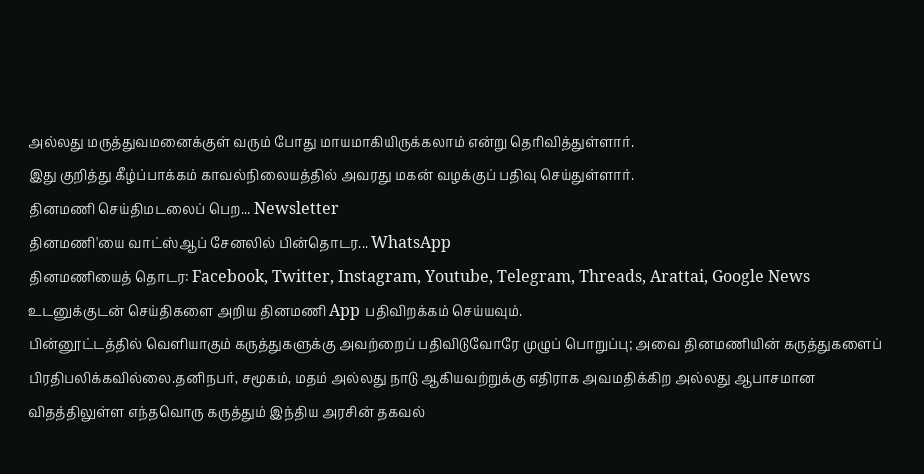அல்லது மருத்துவமனைக்குள் வரும் போது மாயமாகியிருக்கலாம் என்று தெரிவித்துள்ளார்.
இது குறித்து கீழ்ப்பாக்கம் காவல்நிலையத்தில் அவரது மகன் வழக்குப் பதிவு செய்துள்ளார்.
தினமணி செய்திமடலைப் பெற... Newsletter
தினமணி'யை வாட்ஸ்ஆப் சேனலில் பின்தொடர... WhatsApp
தினமணியைத் தொடர: Facebook, Twitter, Instagram, Youtube, Telegram, Threads, Arattai, Google News
உடனுக்குடன் செய்திகளை அறிய தினமணி App பதிவிறக்கம் செய்யவும்.
பின்னூட்டத்தில் வெளியாகும் கருத்துகளுக்கு அவற்றைப் பதிவிடுவோரே முழுப் பொறுப்பு; அவை தினமணியின் கருத்துகளைப் பிரதிபலிக்கவில்லை.தனிநபர், சமூகம், மதம் அல்லது நாடு ஆகியவற்றுக்கு எதிராக அவமதிக்கிற அல்லது ஆபாசமான விதத்திலுள்ள எந்தவொரு கருத்தும் இந்திய அரசின் தகவல்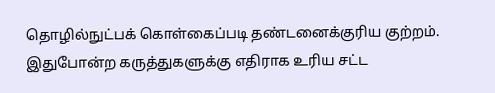தொழில்நுட்பக் கொள்கைப்படி தண்டனைக்குரிய குற்றம். இதுபோன்ற கருத்துகளுக்கு எதிராக உரிய சட்ட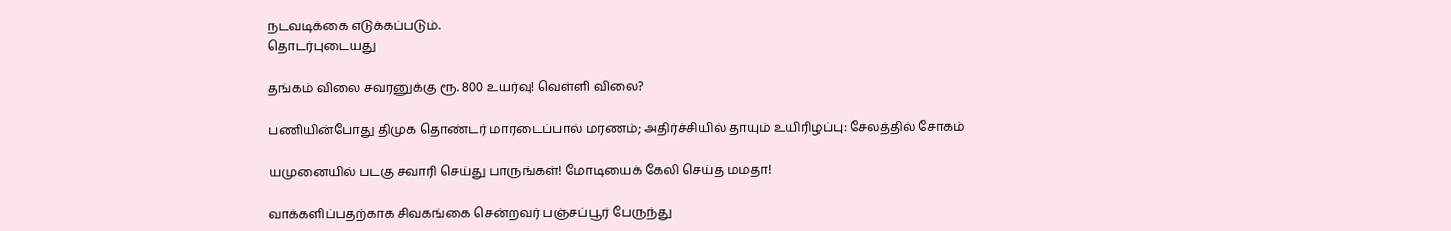நடவடிக்கை எடுக்கப்படும்.
தொடர்புடையது

தங்கம் விலை சவரனுக்கு ரூ. 800 உயர்வு! வெள்ளி விலை?

பணியின்போது திமுக தொண்டர் மாரடைப்பால் மரணம்; அதிர்ச்சியில் தாயும் உயிரிழப்பு: சேலத்தில் சோகம்

யமுனையில் படகு சவாரி செய்து பாருங்கள்! மோடியைக் கேலி செய்த மமதா!

வாக்களிப்பதற்காக சிவகங்கை சென்றவர் பஞ்சப்பூர் பேருந்து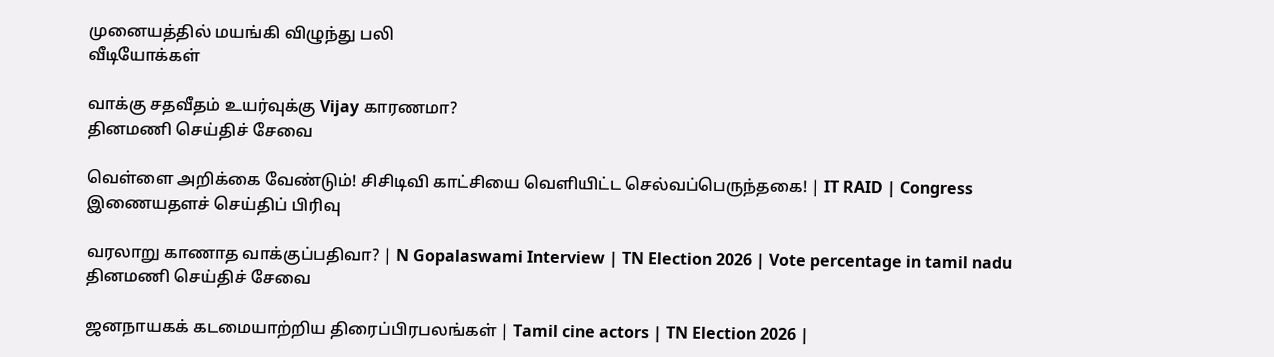முனையத்தில் மயங்கி விழுந்து பலி
வீடியோக்கள்

வாக்கு சதவீதம் உயர்வுக்கு Vijay காரணமா?
தினமணி செய்திச் சேவை

வெள்ளை அறிக்கை வேண்டும்! சிசிடிவி காட்சியை வெளியிட்ட செல்வப்பெருந்தகை! | IT RAID | Congress
இணையதளச் செய்திப் பிரிவு

வரலாறு காணாத வாக்குப்பதிவா? | N Gopalaswami Interview | TN Election 2026 | Vote percentage in tamil nadu
தினமணி செய்திச் சேவை

ஜனநாயகக் கடமையாற்றிய திரைப்பிரபலங்கள் | Tamil cine actors | TN Election 2026 |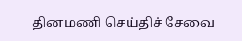தினமணி செய்திச் சேவை